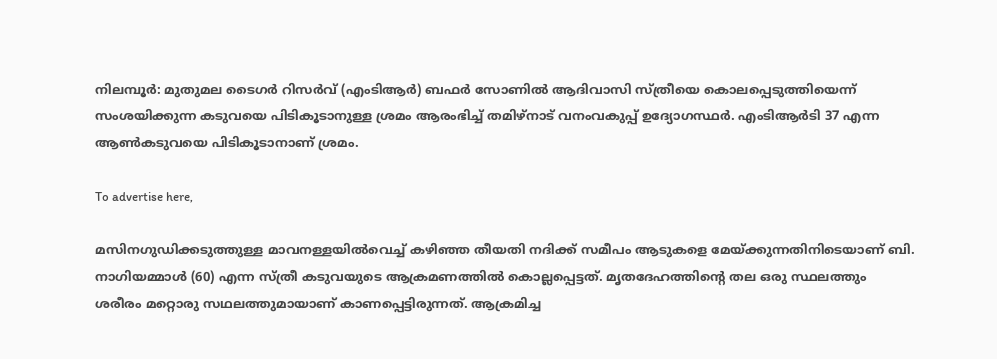നിലമ്പൂര്‍: മുതുമല ടൈഗര്‍ റിസര്‍വ് (എംടിആര്‍) ബഫര്‍ സോണില്‍ ആദിവാസി സ്ത്രീയെ കൊലപ്പെടുത്തിയെന്ന് സംശയിക്കുന്ന കടുവയെ പിടികൂടാനുള്ള ശ്രമം ആരംഭിച്ച് തമിഴ്നാട് വനംവകുപ്പ് ഉദ്യോഗസ്ഥര്‍. എംടിആര്‍ടി 37 എന്ന ആണ്‍കടുവയെ പിടികൂടാനാണ് ശ്രമം.

To advertise here,

മസിനഗുഡിക്കടുത്തുള്ള മാവനള്ളയില്‍വെച്ച് കഴിഞ്ഞ തീയതി നദിക്ക് സമീപം ആടുകളെ മേയ്ക്കുന്നതിനിടെയാണ് ബി. നാഗിയമ്മാള്‍ (60) എന്ന സ്ത്രീ കടുവയുടെ ആക്രമണത്തില്‍ കൊല്ലപ്പെട്ടത്. മൃതദേഹത്തിന്റെ തല ഒരു സ്ഥലത്തും ശരീരം മറ്റൊരു സഥലത്തുമായാണ് കാണപ്പെട്ടിരുന്നത്. ആക്രമിച്ച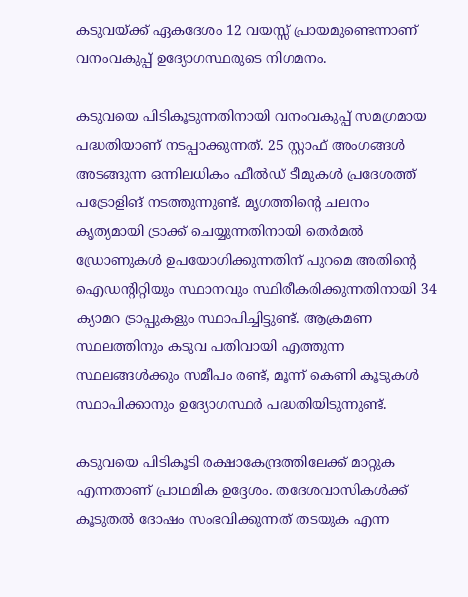കടുവയ്ക്ക് ഏകദേശം 12 വയസ്സ് പ്രായമുണ്ടെന്നാണ് വനംവകുപ്പ് ഉദ്യോഗസ്ഥരുടെ നിഗമനം.

കടുവയെ പിടികൂടുന്നതിനായി വനംവകുപ്പ് സമഗ്രമായ പദ്ധതിയാണ് നടപ്പാക്കുന്നത്. 25 സ്റ്റാഫ് അംഗങ്ങള്‍ അടങ്ങുന്ന ഒന്നിലധികം ഫീല്‍ഡ് ടീമുകള്‍ പ്രദേശത്ത് പട്രോളിങ് നടത്തുന്നുണ്ട്. മൃഗത്തിന്റെ ചലനം കൃത്യമായി ട്രാക്ക് ചെയ്യുന്നതിനായി തെര്‍മല്‍ ഡ്രോണുകള്‍ ഉപയോഗിക്കുന്നതിന് പുറമെ അതിന്റെ ഐഡന്റിറ്റിയും സ്ഥാനവും സ്ഥിരീകരിക്കുന്നതിനായി 34 ക്യാമറ ട്രാപ്പുകളും സ്ഥാപിച്ചിട്ടുണ്ട്. ആക്രമണ സ്ഥലത്തിനും കടുവ പതിവായി എത്തുന്ന സ്ഥലങ്ങള്‍ക്കും സമീപം രണ്ട്, മൂന്ന് കെണി കൂടുകള്‍ സ്ഥാപിക്കാനും ഉദ്യോഗസ്ഥര്‍ പദ്ധതിയിടുന്നുണ്ട്.

കടുവയെ പിടികൂടി രക്ഷാകേന്ദ്രത്തിലേക്ക് മാറ്റുക എന്നതാണ് പ്രാഥമിക ഉദ്ദേശം. തദേശവാസികള്‍ക്ക് കൂടുതല്‍ ദോഷം സംഭവിക്കുന്നത് തടയുക എന്ന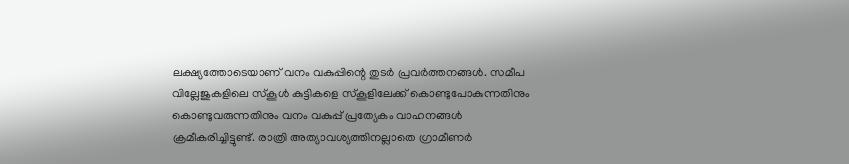ലക്ഷ്യത്തോടെയാണ് വനം വകുപ്പിന്റെ തുടര്‍ പ്രവര്‍ത്തനങ്ങള്‍. സമീപ വില്ലേജുകളിലെ സ്‌കൂള്‍ കുട്ടികളെ സ്‌കൂളിലേക്ക് കൊണ്ടുപോകുന്നതിനും കൊണ്ടുവരുന്നതിനും വനം വകുപ്പ് പ്രത്യേകം വാഹനങ്ങള്‍ ക്രമീകരിച്ചിട്ടുണ്ട്. രാത്രി അത്യാവശ്യത്തിനല്ലാതെ ഗ്രാമീണര്‍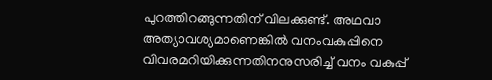പുറത്തിറങ്ങുന്നതിന് വിലക്കുണ്ട്. അഥവാ അത്യാവശ്യമാണെങ്കില്‍ വനംവകുപ്പിനെ വിവരമറിയിക്കുന്നതിനനുസരിച്ച് വനം വകുപ്പ്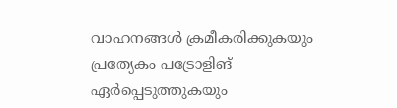വാഹനങ്ങള്‍ ക്രമീകരിക്കുകയും പ്രത്യേകം പട്രോളിങ് ഏര്‍പ്പെടുത്തുകയും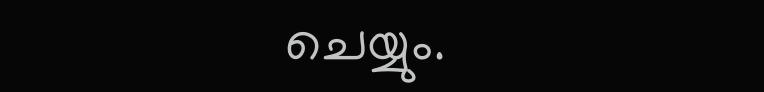ചെയ്യും.